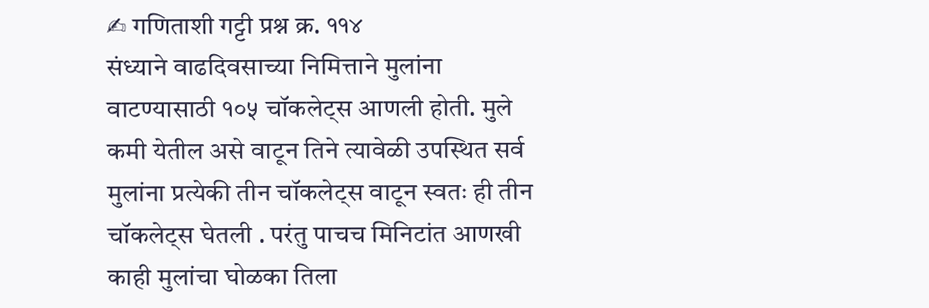✍ गणिताशी गट्टी प्रश्न क्र. ११४
संध्याने वाढदिवसाच्या निमित्ताने मुलांना वाटण्यासाठी १०५ चॉकलेट्स आणली होती. मुले कमी येतील असे वाटून तिने त्यावेळी उपस्थित सर्व मुलांना प्रत्येकी तीन चॉकलेट्स वाटून स्वतः ही तीन चॉकलेट्स घेतली . परंतु पाचच मिनिटांत आणखी काही मुलांचा घोळका तिला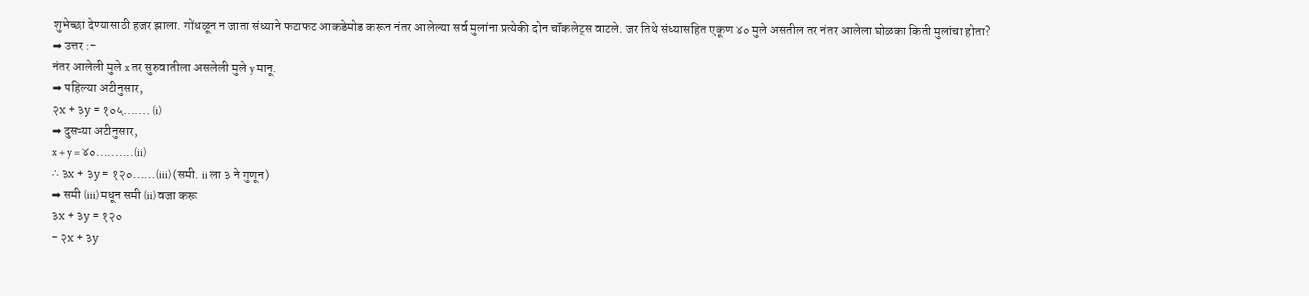शुभेच्छा देण्यासाठी हजर झाला. गोंधळून न जाता संध्याने फटाफट आकडेमोड करून नंतर आलेल्या सर्व मुलांना प्रत्येकी दोन चॉकलेट्स वाटले. जर तिथे संध्यासहित एकूण ४० मुले असतील तर नंतर आलेला घोळका किती मुलांचा होता?
➡ उत्तर :-
नंतर आलेली मुले x तर सुरुवातीला असलेली मुले y मानू.
➡ पहिल्या अटीनुसार,
२x + ३y = १०५....... (i)
➡ दुसऱ्या अटीनुसार,
x + y = ४०..........(ii)
∴ ३x + ३y = १२०......(iii) (समी. ii ला ३ ने गुणून)
➡ समी (iii) मधून समी (ii) वजा करू
३x + ३y = १२०
- २x + ३y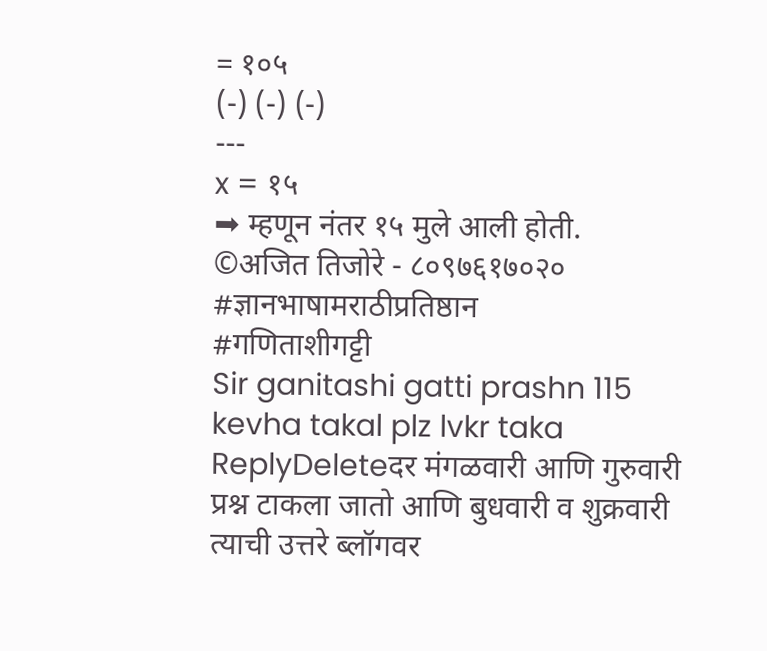= १०५
(-) (-) (-)
---
x = १५
➡ म्हणून नंतर १५ मुले आली होती.
©अजित तिजोरे - ८०९७६१७०२०
#ज्ञानभाषामराठीप्रतिष्ठान
#गणिताशीगट्टी
Sir ganitashi gatti prashn 115 kevha takal plz lvkr taka
ReplyDeleteदर मंगळवारी आणि गुरुवारी प्रश्न टाकला जातो आणि बुधवारी व शुक्रवारी त्याची उत्तरे ब्लॉगवर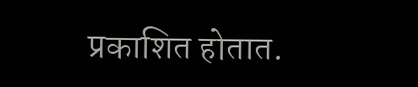प्रकाशित होतात.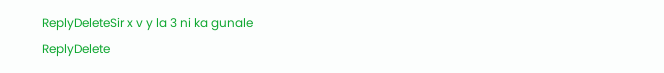ReplyDeleteSir x v y la 3 ni ka gunale
ReplyDelete